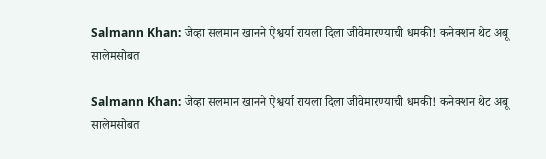Salmann Khan: जेव्हा सलमान खानने ऐश्वर्या रायला दिला जीवेमारण्याची धमकी! कनेक्शन थेट अबू सालेमसोबत

Salmann Khan: जेव्हा सलमान खानने ऐश्वर्या रायला दिला जीवेमारण्याची धमकी! कनेक्शन थेट अबू सालेमसोबत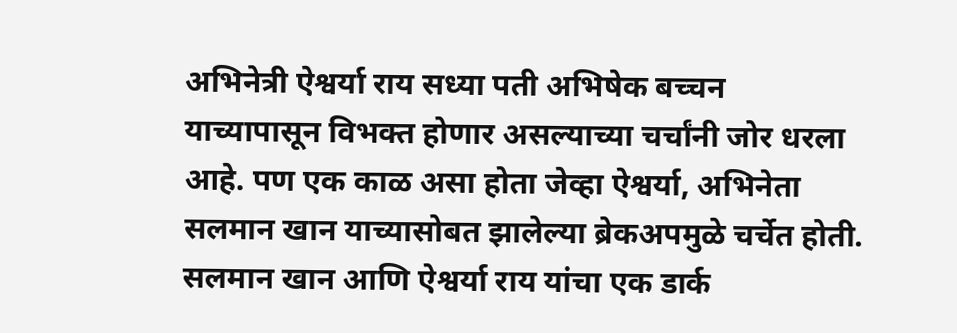अभिनेत्री ऐश्वर्या राय सध्या पती अभिषेक बच्चन याच्यापासून विभक्त होणार असल्याच्या चर्चांनी जोर धरला आहे. पण एक काळ असा होता जेव्हा ऐश्वर्या, अभिनेता सलमान खान याच्यासोबत झालेल्या ब्रेकअपमुळे चर्चेत होती. सलमान खान आणि ऐश्वर्या राय यांचा एक डार्क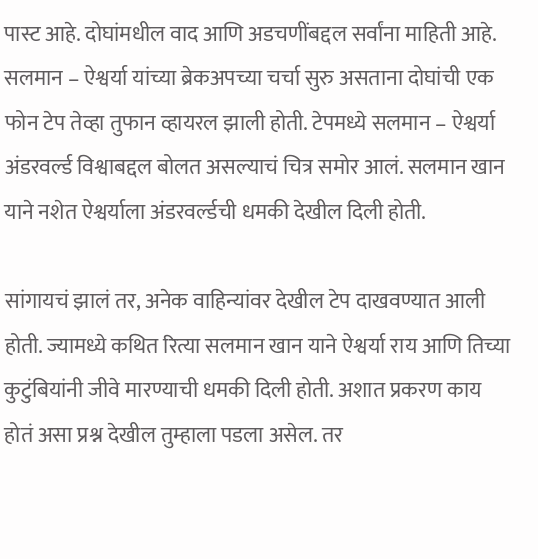पास्ट आहे. दोघांमधील वाद आणि अडचणींबद्दल सर्वांना माहिती आहे. सलमान – ऐश्वर्या यांच्या ब्रेकअपच्या चर्चा सुरु असताना दोघांची एक फोन टेप तेव्हा तुफान व्हायरल झाली होती. टेपमध्ये सलमान – ऐश्वर्या अंडरवर्ल्ड विश्वाबद्दल बोलत असल्याचं चित्र समोर आलं. सलमान खान याने नशेत ऐश्वर्याला अंडरवर्ल्डची धमकी देखील दिली होती.

सांगायचं झालं तर, अनेक वाहिन्यांवर देखील टेप दाखवण्यात आली होती. ज्यामध्ये कथित रित्या सलमान खान याने ऐश्वर्या राय आणि तिच्या कुटुंबियांनी जीवे मारण्याची धमकी दिली होती. अशात प्रकरण काय होतं असा प्रश्न देखील तुम्हाला पडला असेल. तर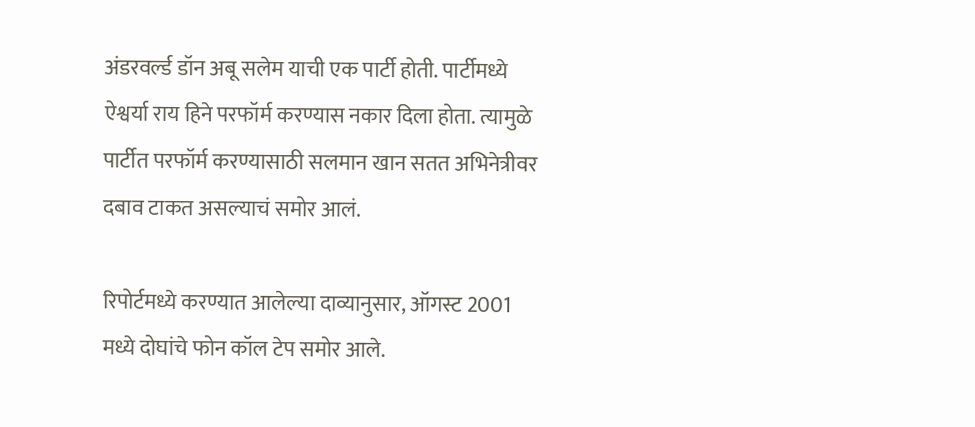अंडरवर्ल्ड डॉन अबू सलेम याची एक पार्टी होती. पार्टीमध्ये ऐश्वर्या राय हिने परफॉर्म करण्यास नकार दिला होता. त्यामुळे पार्टीत परफॉर्म करण्यासाठी सलमान खान सतत अभिनेत्रीवर दबाव टाकत असल्याचं समोर आलं.

रिपोर्टमध्ये करण्यात आलेल्या दाव्यानुसार, ऑगस्ट 2001 मध्ये दोघांचे फोन कॉल टेप समोर आले.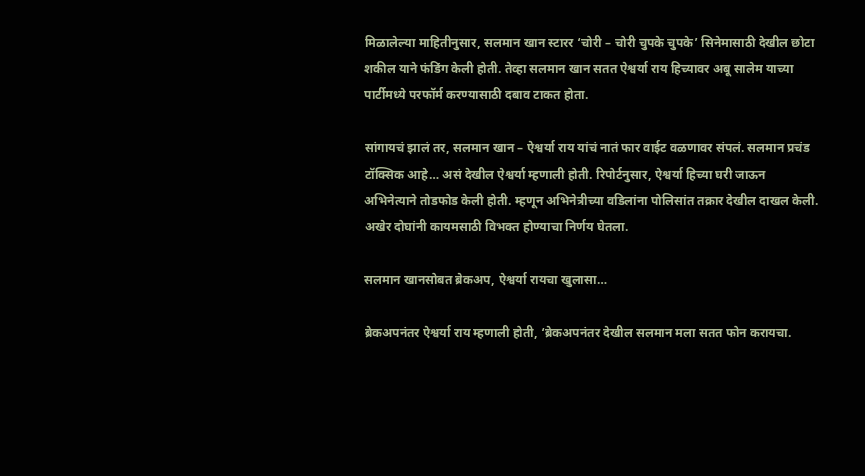मिळालेल्या माहितीनुसार, सलमान खान स्टारर ‘चोरी – चोरी चुपके चुपके’ सिनेमासाठी देखील छोटा शकील याने फंडिंग केली होती. तेव्हा सलमान खान सतत ऐश्वर्या राय हिच्यावर अबू सालेम याच्या पार्टीमध्ये परफॉर्म करण्यासाठी दबाव टाकत होता.

सांगायचं झालं तर, सलमान खान – ऐश्वर्या राय यांचं नातं फार वाईट वळणावर संपलं. सलमान प्रचंड टॉक्सिक आहे… असं देखील ऐश्वर्या म्हणाली होती. रिपोर्टनुसार, ऐश्वर्या हिच्या घरी जाऊन अभिनेत्याने तोडफोड केली होती. म्हणून अभिनेत्रीच्या वडिलांना पोलिसांत तक्रार देखील दाखल केली. अखेर दोघांनी कायमसाठी विभक्त होण्याचा निर्णय घेतला.

सलमान खानसोबत ब्रेकअप, ऐश्वर्या रायचा खुलासा…

ब्रेकअपनंतर ऐश्वर्या राय म्हणाली होती, ‘ब्रेकअपनंतर देखील सलमान मला सतत फोन करायचा.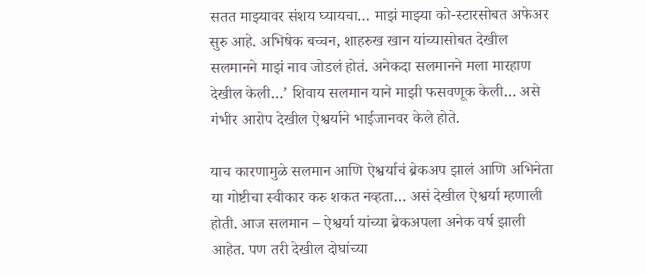सतत माझ्यावर संशय घ्यायचा… माझं माझ्या को-स्टारसोबत अफेअर सुरु आहे. अभिषेक बच्चन, शाहरुख खान यांच्यासोबत देखील सलमानने माझं नाव जोडलं होतं. अनेकदा सलमानने मला मारहाण देखील केली…’ शिवाय सलमान याने माझी फसवणूक केली… असे गंभीर आरोप देखील ऐश्वर्याने भाईजानवर केले होते.

याच कारणामुळे सलमान आणि ऐश्वर्याचं ब्रेकअप झालं आणि अभिनेता या गोष्टीचा स्वीकार करु शकत नव्हता… असं देखील ऐश्वर्या म्हणाली होती. आज सलमान – ऐश्वर्या यांच्या ब्रेकअपला अनेक वर्ष झाली आहेत. पण तरी देखील दोघांच्या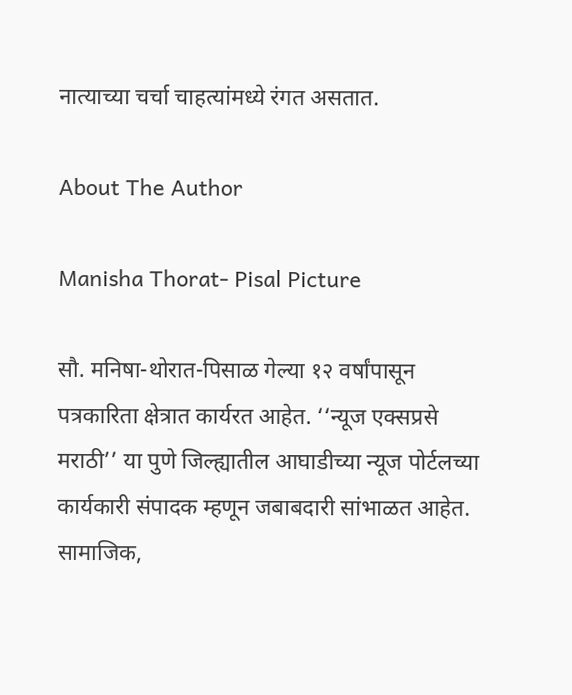नात्याच्या चर्चा चाहत्यांमध्ये रंगत असतात.

About The Author

Manisha Thorat- Pisal Picture

सौ. मनिषा-थोरात-पिसाळ गेल्या १२ वर्षांपासून पत्रकारिता क्षेत्रात कार्यरत आहेत. ‘‘न्यूज एक्सप्रसे मराठी’’ या पुणे जिल्ह्यातील आघाडीच्या न्यूज पोर्टलच्या कार्यकारी संपादक म्हणून जबाबदारी सांभाळत आहेत. सामाजिक,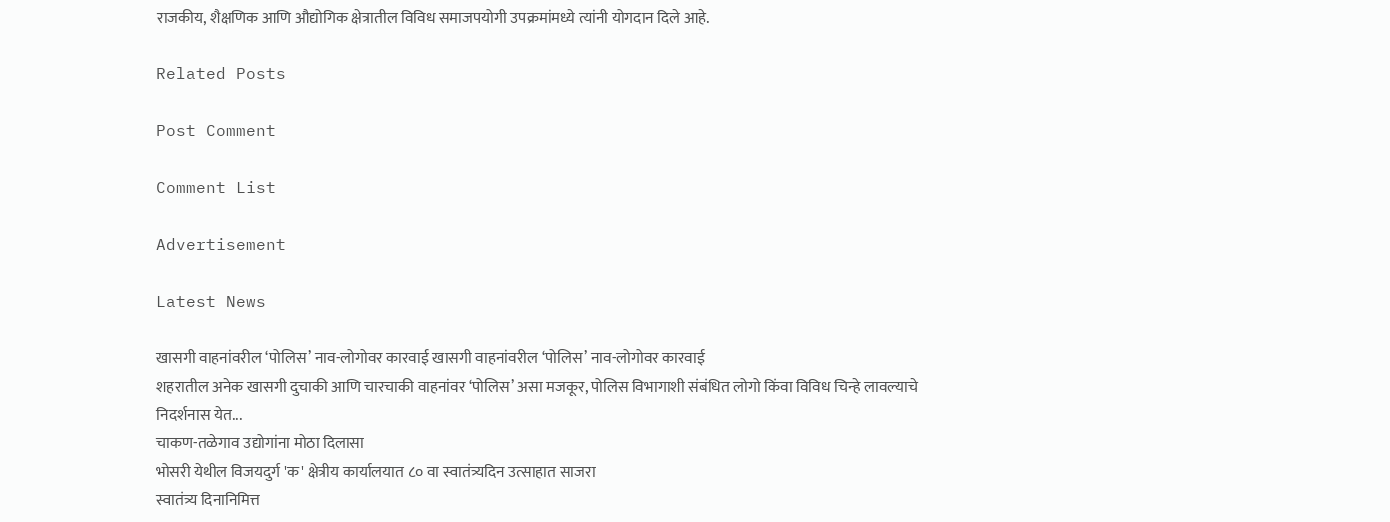राजकीय, शैक्षणिक आणि औद्योगिक क्षेत्रातील विविध समाजपयोगी उपक्रमांमध्ये त्यांनी योगदान दिले आहे.

Related Posts

Post Comment

Comment List

Advertisement

Latest News

खासगी वाहनांवरील ‘पोलिस’ नाव-लोगोवर कारवाई खासगी वाहनांवरील ‘पोलिस’ नाव-लोगोवर कारवाई
शहरातील अनेक खासगी दुचाकी आणि चारचाकी वाहनांवर ‘पोलिस’ असा मजकूर, पोलिस विभागाशी संबंधित लोगो किंवा विविध चिन्हे लावल्याचे निदर्शनास येत...
चाकण-तळेगाव उद्योगांना मोठा दिलासा
भोसरी येथील विजयदुर्ग 'क' क्षेत्रीय कार्यालयात ८० वा स्वातंत्र्यदिन उत्साहात साजरा
स्वातंत्र्य दिनानिमित्त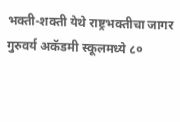भक्ती-शक्ती येथे राष्ट्रभक्तीचा जागर
गुरुवर्य अकॅडमी स्कूलमध्ये ८०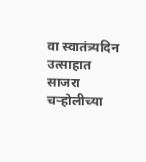वा स्वातंत्र्यदिन उत्साहात साजरा
चऱ्होलीच्या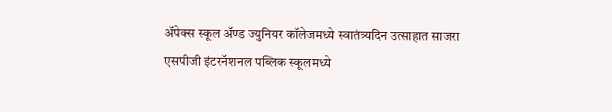अ‍ॅपेक्स स्कूल अ‍ॅण्ड ज्युनियर कॉलेजमध्ये स्वातंत्र्यदिन उत्साहात साजरा
एसपीजी इंटरनॅशनल पब्लिक स्कूलमध्ये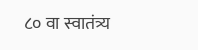८० वा स्वातंत्र्य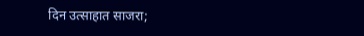दिन उत्साहात साजरा;